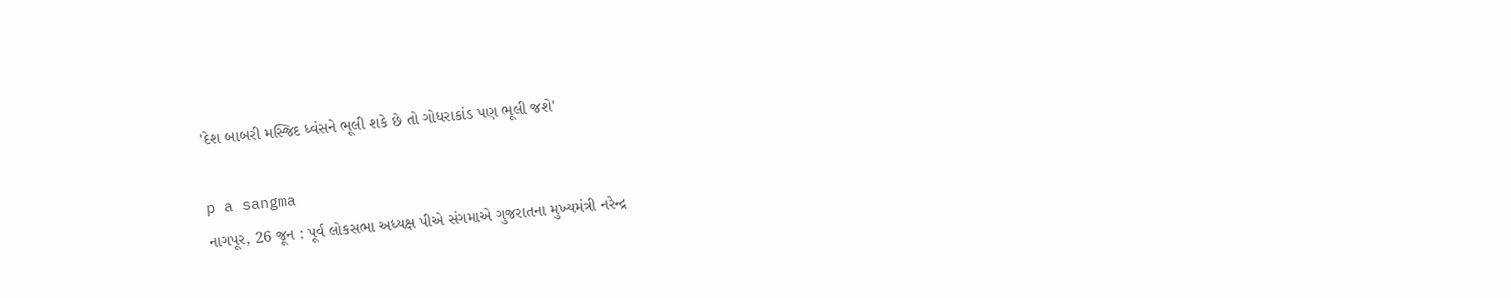'દેશ બાબરી મસ્જિદ ધ્વંસને ભૂલી શકે છે તો ગોધરાકાંડ પણ ભૂલી જશે'

p a sangma
નાગપૂર, 26 જૂન : પૂર્વ લોકસભા અધ્યક્ષ પીએ સંગમાએ ગુજરાતના મુખ્યમંત્રી નરેન્દ્ર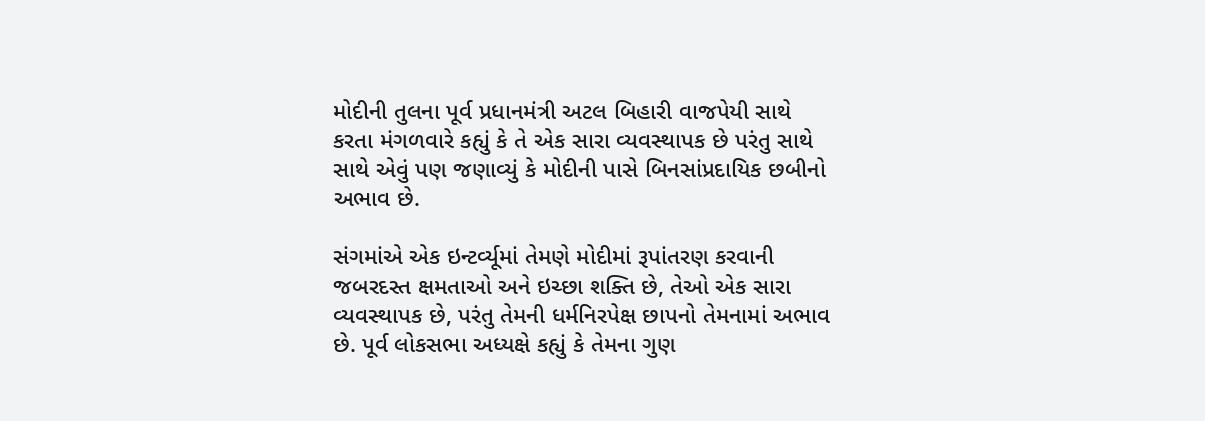મોદીની તુલના પૂર્વ પ્રધાનમંત્રી અટલ બિહારી વાજપેયી સાથે કરતા મંગળવારે કહ્યું કે તે એક સારા વ્યવસ્થાપક છે પરંતુ સાથે સાથે એવું પણ જણાવ્યું કે મોદીની પાસે બિનસાંપ્રદાયિક છબીનો અભાવ છે.

સંગમાંએ એક ઇન્ટર્વ્યૂમાં તેમણે મોદીમાં રૂપાંતરણ કરવાની જબરદસ્ત ક્ષમતાઓ અને ઇચ્છા શક્તિ છે, તેઓ એક સારા વ્યવસ્થાપક છે, પરંતુ તેમની ધર્મનિરપેક્ષ છાપનો તેમનામાં અભાવ છે. પૂર્વ લોકસભા અધ્યક્ષે કહ્યું કે તેમના ગુણ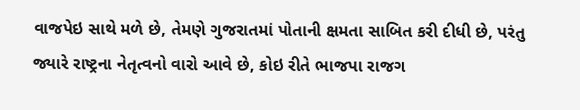વાજપેઇ સાથે મળે છે, તેમણે ગુજરાતમાં પોતાની ક્ષમતા સાબિત કરી દીધી છે, પરંતુ જ્યારે રાષ્ટ્રના નેતૃત્વનો વારો આવે છે, કોઇ રીતે ભાજપા રાજગ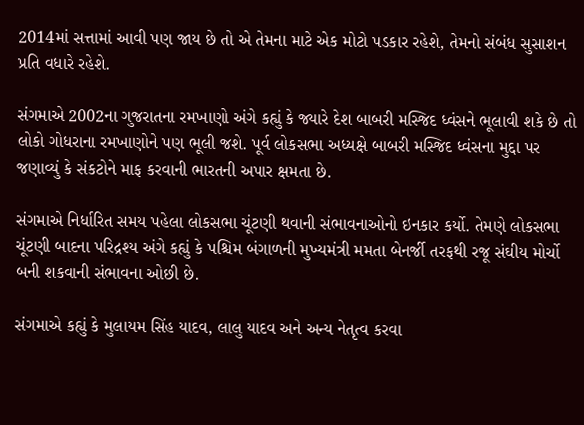2014માં સત્તામાં આવી પણ જાય છે તો એ તેમના માટે એક મોટો પડકાર રહેશે, તેમનો સંબંધ સુસાશન પ્રતિ વધારે રહેશે.

સંગમાએ 2002ના ગુજરાતના રમખાણો અંગે કહ્યું કે જ્યારે દેશ બાબરી મસ્જિદ ધ્વંસને ભૂલાવી શકે છે તો લોકો ગોધરાના રમખાણોને પણ ભૂલી જશે. પૂર્વ લોકસભા અધ્યક્ષે બાબરી મસ્જિદ ધ્વંસના મુદ્દા પર જણાવ્યું કે સંકટોને માફ કરવાની ભારતની અપાર ક્ષમતા છે.

સંગમાએ નિર્ધારિત સમય પહેલા લોકસભા ચૂંટણી થવાની સંભાવનાઓનો ઇનકાર કર્યો. તેમણે લોકસભા ચૂંટણી બાદના પરિદ્રશ્ય અંગે કહ્યું કે પશ્ચિમ બંગાળની મુખ્યમંત્રી મમતા બેનર્જી તરફથી રજૂ સંઘીય મોર્ચો બની શકવાની સંભાવના ઓછી છે.

સંગમાએ કહ્યું કે મુલાયમ સિંહ યાદવ, લાલુ યાદવ અને અન્ય નેતૃત્વ કરવા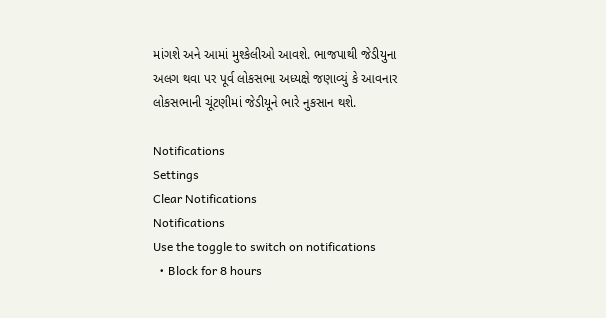માંગશે અને આમાં મુશ્કેલીઓ આવશે. ભાજપાથી જેડીયુના અલગ થવા પર પૂર્વ લોકસભા અધ્યક્ષે જણાવ્યું કે આવનાર લોકસભાની ચૂંટણીમાં જેડીયૂને ભારે નુકસાન થશે.

Notifications
Settings
Clear Notifications
Notifications
Use the toggle to switch on notifications
  • Block for 8 hours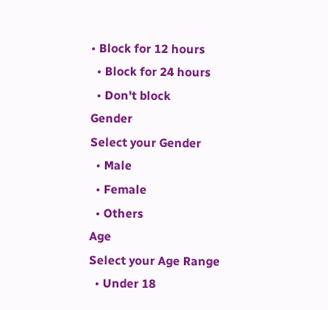• Block for 12 hours
  • Block for 24 hours
  • Don't block
Gender
Select your Gender
  • Male
  • Female
  • Others
Age
Select your Age Range
  • Under 18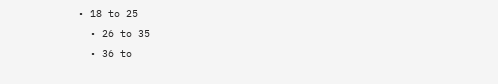• 18 to 25
  • 26 to 35
  • 36 to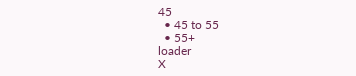45
  • 45 to 55
  • 55+
loader
X